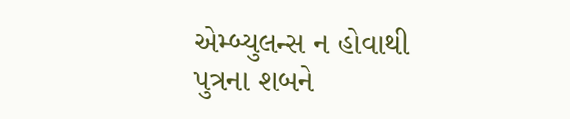એમ્બ્યુલન્સ ન હોવાથી પુત્રના શબને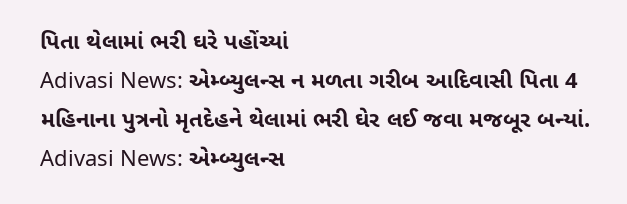પિતા થેલામાં ભરી ઘરે પહોંચ્યાં
Adivasi News: એમ્બ્યુલન્સ ન મળતા ગરીબ આદિવાસી પિતા 4 મહિનાના પુત્રનો મૃતદેહને થેલામાં ભરી ઘેર લઈ જવા મજબૂર બન્યાં.
Adivasi News: એમ્બ્યુલન્સ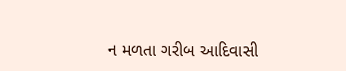ન મળતા ગરીબ આદિવાસી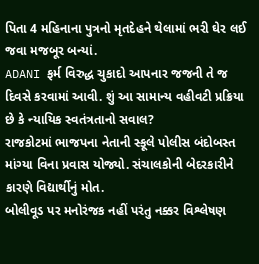પિતા 4 મહિનાના પુત્રનો મૃતદેહને થેલામાં ભરી ઘેર લઈ જવા મજબૂર બન્યાં.
ADANI ફર્મ વિરુદ્ધ ચુકાદો આપનાર જજની તે જ દિવસે કરવામાં આવી. શું આ સામાન્ય વહીવટી પ્રક્રિયા છે કે ન્યાયિક સ્વતંત્રતાનો સવાલ?
રાજકોટમાં ભાજપના નેતાની સ્કૂલે પોલીસ બંદોબસ્ત માંગ્યા વિના પ્રવાસ યોજ્યો. સંચાલકોની બેદરકારીને કારણે વિદ્યાર્થીનું મોત.
બોલીવૂડ પર મનોરંજક નહીં પરંતુ નક્કર વિશ્લેષણ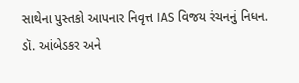સાથેના પુસ્તકો આપનાર નિવૃત્ત IAS વિજય રંચનનું નિધન.
ડૉ. આંબેડકર અને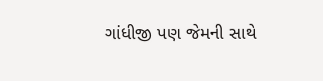ગાંધીજી પણ જેમની સાથે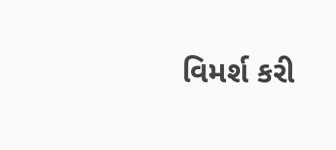વિમર્શ કરી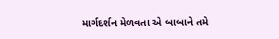માર્ગદર્શન મેળવતા એ બાબાને તમે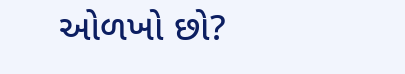ઓળખો છો?